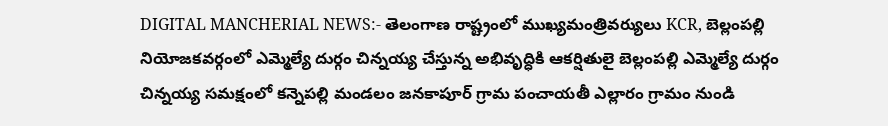DIGITAL MANCHERIAL NEWS:- తెలంగాణ రాష్ట్రంలో ముఖ్యమంత్రివర్యులు KCR, బెల్లంపల్లి నియోజకవర్గంలో ఎమ్మెల్యే దుర్గం చిన్నయ్య చేస్తున్న అభివృద్ధికి ఆకర్షితులై బెల్లంపల్లి ఎమ్మెల్యే దుర్గం చిన్నయ్య సమక్షంలో కన్నెపల్లి మండలం జనకాపూర్ గ్రామ పంచాయతీ ఎల్లారం గ్రామం నుండి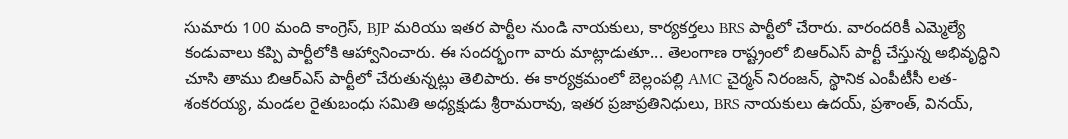సుమారు 100 మంది కాంగ్రెస్, BJP మరియు ఇతర పార్టీల నుండి నాయకులు, కార్యకర్తలు BRS పార్టీలో చేరారు. వారందరికీ ఎమ్మెల్యే కండువాలు కప్పి పార్టీలోకి ఆహ్వానించారు. ఈ సందర్భంగా వారు మాట్లాడుతూ... తెలంగాణ రాష్ట్రంలో బిఆర్ఎస్ పార్టీ చేస్తున్న అభివృద్ధిని చూసి తాము బిఆర్ఎస్ పార్టీలో చేరుతున్నట్లు తెలిపారు. ఈ కార్యక్రమంలో బెల్లంపల్లి AMC చైర్మన్ నిరంజన్, స్థానిక ఎంపీటీసీ లత-శంకరయ్య, మండల రైతుబంధు సమితి అధ్యక్షుడు శ్రీరామరావు, ఇతర ప్రజాప్రతినిధులు, BRS నాయకులు ఉదయ్, ప్రశాంత్, వినయ్,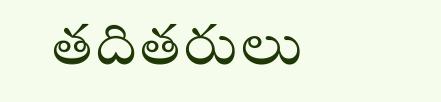తదితరులు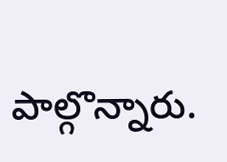పాల్గొన్నారు.